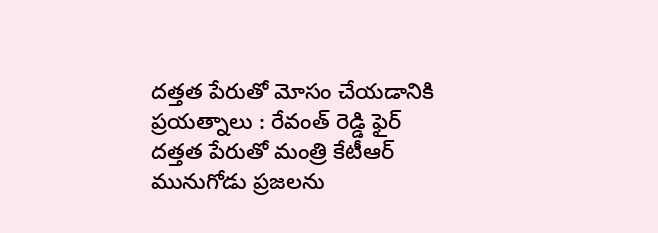దత్తత పేరుతో మోసం చేయడానికి ప్రయత్నాలు : రేవంత్ రెడ్డి ఫైర్
దత్తత పేరుతో మంత్రి కేటీఆర్ మునుగోడు ప్రజలను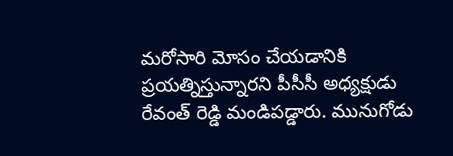మరోసారి మోసం చేయడానికి ప్రయత్నిస్తున్నారని పీసీసీ అధ్యక్షుడు రేవంత్ రెడ్డి మండిపడ్డారు. మునుగోడు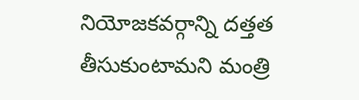నియోజకవర్గాన్ని దత్తత తీసుకుంటామని మంత్రి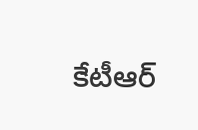కేటీఆర్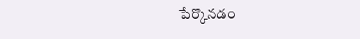పేర్కొనడం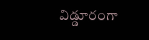విడ్డూరంగా